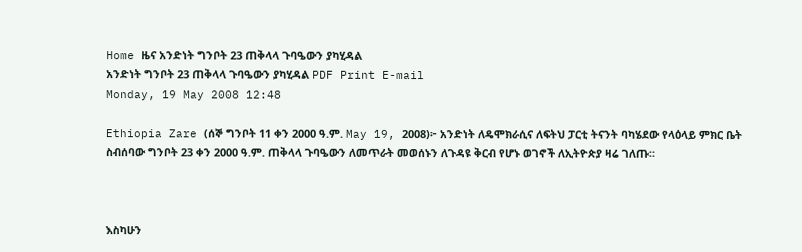Home ዜና አንድነት ግንቦት 23 ጠቅላላ ጉባዔውን ያካሂዳል
አንድነት ግንቦት 23 ጠቅላላ ጉባዔውን ያካሂዳል PDF Print E-mail
Monday, 19 May 2008 12:48

Ethiopia Zare (ሰኞ ግንቦት 11 ቀን 2000 ዓ.ም. May 19, 2008)፦ አንድነት ለዴሞክራሲና ለፍትህ ፓርቲ ትናንት ባካሄደው የላዕላይ ምክር ቤት ስብሰባው ግንቦት 23 ቀን 2000 ዓ.ም. ጠቅላላ ጉባዔውን ለመጥራት መወሰኑን ለጉዳዩ ቅርብ የሆኑ ወገኖች ለኢትዮጵያ ዛሬ ገለጡ።



እስካሁን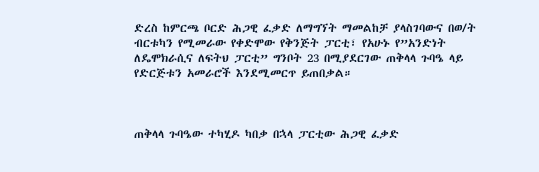ድረስ ከምርጫ ቦርድ ሕጋዊ ፈቃድ ለማግኘት ማመልከቻ ያላስገባውና በወ/ት ብርቱካን የሚመራው የቀድሞው የቅንጅት ፓርቲ፣ የአሁኑ የ”አንድነት ለዴሞክራሲና ለፍትህ ፓርቲ” ግንቦት 23 በሚያደርገው ጠቅላላ ጉባዔ ላይ የድርጅቱን አመራሮች እንደሚመርጥ ይጠበቃል።



ጠቅላላ ጉባዔው ተካሂዶ ካበቃ በኋላ ፓርቲው ሕጋዊ ፈቃድ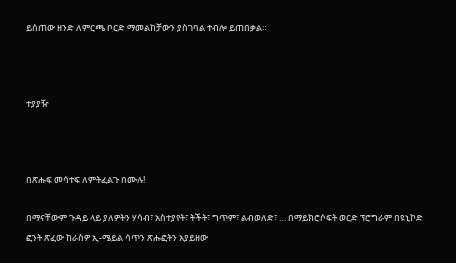ይሰጠው ዘንድ ለምርጫ ቦርድ ማመልከቻውን ያስገባል ተብሎ ይጠበቃል።



ተያያዥ



በጽሑፍ መሳተፍ ለምትፈልጉ በሙሉ!

በማናቸውም ጉዳይ ላይ ያለዎትን ሃሳብ፣ አስተያየት፣ ትችት፣ ግጥም፣ ልብወለድ፣ … በማይክሮሶፍት ወርድ ፕሮግራም በዩኒኮድ ፎንት ጽፈው ከራስዎ ኢ-ሜይል ሳጥን ጽሑፎትን አያይዘው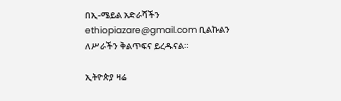በኢ-ሜይል አድራሻችን ethiopiazare@gmail.com ቢልኩልን ለሥራችን ቅልጥፍና ይረዱናል።

ኢትዮጵያ ዛሬ